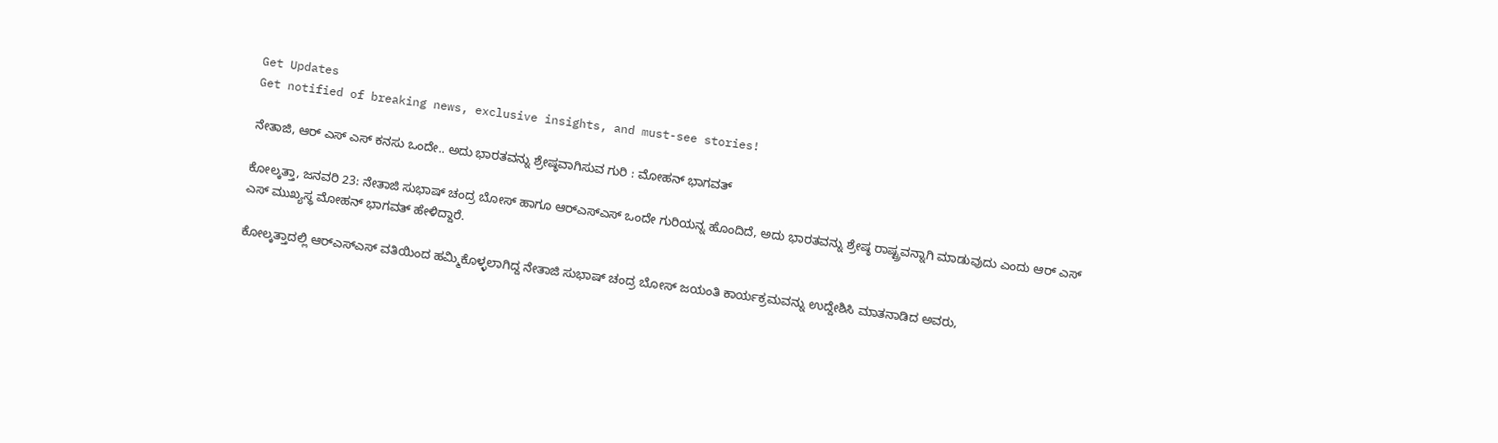Get Updates
Get notified of breaking news, exclusive insights, and must-see stories!

ನೇತಾಜಿ, ಆರ್ ಎಸ್ ಎಸ್ ಕನಸು ಒಂದೇ.. ಅದು ಭಾರತವನ್ನು ಶ್ರೇಷ್ಠವಾಗಿಸುವ ಗುರಿ : ಮೋಹನ್ ಭಾಗವತ್

ಕೋಲ್ಕತ್ತಾ, ಜನವರಿ 23: ನೇತಾಜಿ ಸುಭಾಷ್‌ ಚಂದ್ರ ಬೋಸ್‌ ಹಾಗೂ ಆರ್‌ಎಸ್‌ಎಸ್‌ ಒಂದೇ ಗುರಿಯನ್ನ ಹೊಂದಿದೆ, ಅದು ಭಾರತವನ್ನು ಶ್ರೇಷ್ಠ ರಾಷ್ಟ್ರವನ್ನಾಗಿ ಮಾಡುವುದು ಎಂದು ಆರ್ ಎಸ್ ಎಸ್ ಮುಖ್ಯಸ್ಥ ಮೋಹನ್ ಭಾಗವತ್ ಹೇಳಿದ್ದಾರೆ.

ಕೋಲ್ಕತ್ತಾದಲ್ಲಿ ಆರ್‌ಎಸ್‌ಎಸ್‌ ವತಿಯಿಂದ ಹಮ್ಮಿಕೊಳ್ಳಲಾಗಿದ್ದ ನೇತಾಜಿ ಸುಭಾಷ್‌ ಚಂದ್ರ ಬೋಸ್‌ ಜಯಂತಿ ಕಾರ್ಯಕ್ರಮವನ್ನು ಉದ್ದೇಶಿಸಿ ಮಾತನಾಡಿದ ಅವರು,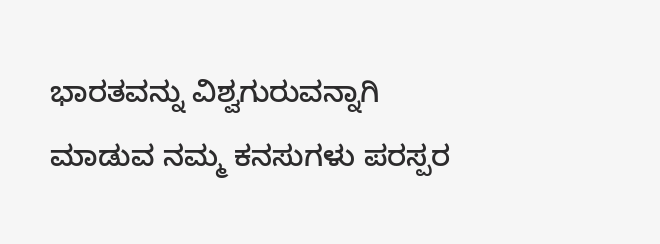ಭಾರತವನ್ನು ವಿಶ್ವಗುರುವನ್ನಾಗಿ ಮಾಡುವ ನಮ್ಮ ಕನಸುಗಳು ಪರಸ್ಪರ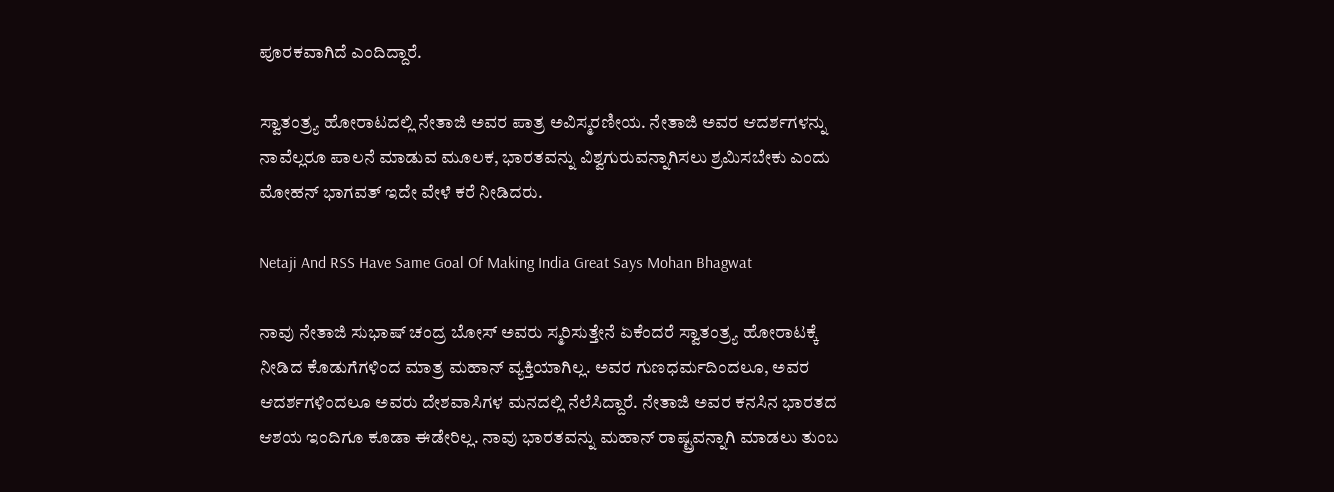ಪೂರಕವಾಗಿದೆ ಎಂದಿದ್ದಾರೆ.

ಸ್ವಾತಂತ್ರ್ಯ ಹೋರಾಟದಲ್ಲಿ ನೇತಾಜಿ ಅವರ ಪಾತ್ರ ಅವಿಸ್ಮರಣೀಯ. ನೇತಾಜಿ ಅವರ ಆದರ್ಶಗಳನ್ನು ನಾವೆಲ್ಲರೂ ಪಾಲನೆ ಮಾಡುವ ಮೂಲಕ, ಭಾರತವನ್ನು ವಿಶ್ವಗುರುವನ್ನಾಗಿಸಲು ಶ್ರಮಿಸಬೇಕು ಎಂದು ಮೋಹನ್‌ ಭಾಗವತ್‌ ಇದೇ ವೇಳೆ ಕರೆ ನೀಡಿದರು.

Netaji And RSS Have Same Goal Of Making India Great Says Mohan Bhagwat

ನಾವು ನೇತಾಜಿ ಸುಭಾಷ್ ಚಂದ್ರ ಬೋಸ್ ಅವರು ಸ್ಮರಿಸುತ್ತೇನೆ ಏಕೆಂದರೆ ಸ್ವಾತಂತ್ರ್ಯ ಹೋರಾಟಕ್ಕೆ ನೀಡಿದ ಕೊಡುಗೆಗಳಿಂದ ಮಾತ್ರ ಮಹಾನ್ ವ್ಯಕ್ತಿಯಾಗಿಲ್ಲ. ಅವರ ಗುಣಧರ್ಮದಿಂದಲೂ, ಅವರ ಆದರ್ಶಗಳಿಂದಲೂ ಅವರು ದೇಶವಾಸಿಗಳ ಮನದಲ್ಲಿ ನೆಲೆಸಿದ್ದಾರೆ. ನೇತಾಜಿ ಅವರ ಕನಸಿನ ಭಾರತದ ಆಶಯ ಇಂದಿಗೂ ಕೂಡಾ ಈಡೇರಿಲ್ಲ. ನಾವು ಭಾರತವನ್ನು ಮಹಾನ್ ರಾಷ್ಟ್ರವನ್ನಾಗಿ ಮಾಡಲು ತುಂಬ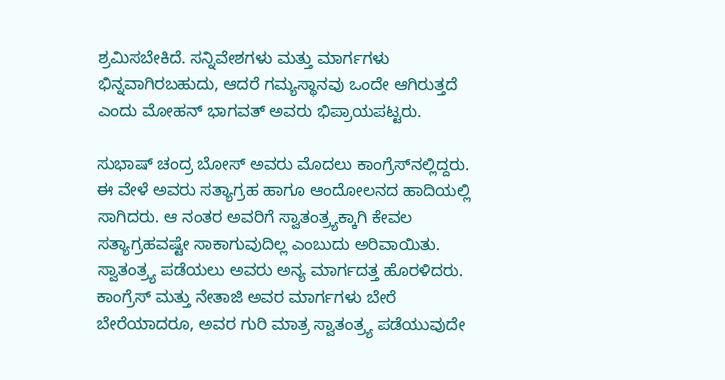ಶ್ರಮಿಸಬೇಕಿದೆ. ಸನ್ನಿವೇಶಗಳು ಮತ್ತು ಮಾರ್ಗಗಳು ಭಿನ್ನವಾಗಿರಬಹುದು, ಆದರೆ ಗಮ್ಯಸ್ಥಾನವು ಒಂದೇ ಆಗಿರುತ್ತದೆ ಎಂದು ಮೋಹನ್ ಭಾಗವತ್ ಅವರು ಭಿಪ್ರಾಯಪಟ್ಟರು.

ಸುಭಾಷ್ ಚಂದ್ರ ಬೋಸ್ ಅವರು ಮೊದಲು ಕಾಂಗ್ರೆಸ್‌ನಲ್ಲಿದ್ದರು. ಈ ವೇಳೆ ಅವರು ಸತ್ಯಾಗ್ರಹ ಹಾಗೂ ಆಂದೋಲನದ ಹಾದಿಯಲ್ಲಿ ಸಾಗಿದರು. ಆ ನಂತರ ಅವರಿಗೆ ಸ್ವಾತಂತ್ರ್ಯಕ್ಕಾಗಿ ಕೇವಲ ಸತ್ಯಾಗ್ರಹವಷ್ಟೇ ಸಾಕಾಗುವುದಿಲ್ಲ ಎಂಬುದು ಅರಿವಾಯಿತು. ಸ್ವಾತಂತ್ರ್ಯ ಪಡೆಯಲು ಅವರು ಅನ್ಯ ಮಾರ್ಗದತ್ತ ಹೊರಳಿದರು. ಕಾಂಗ್ರೆಸ್‌ ಮತ್ತು ನೇತಾಜಿ ಅವರ ಮಾರ್ಗಗಳು ಬೇರೆ ಬೇರೆಯಾದರೂ, ಅವರ ಗುರಿ ಮಾತ್ರ ಸ್ವಾತಂತ್ರ್ಯ ಪಡೆಯುವುದೇ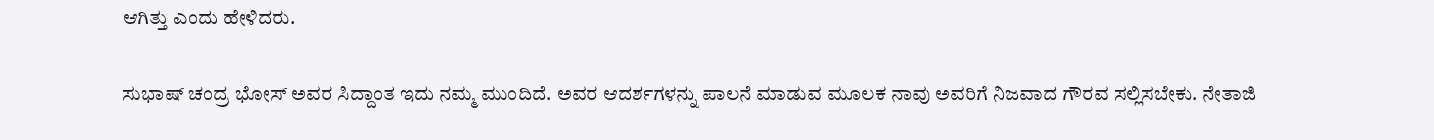ಆಗಿತ್ತು ಎಂದು ಹೇಳಿದರು.

ಸುಭಾಷ್ ಚಂದ್ರ ಭೋಸ್ ಅವರ ಸಿದ್ದಾಂತ ಇದು ನಮ್ಮ ಮುಂದಿದೆ. ಅವರ ಆದರ್ಶಗಳನ್ನು ಪಾಲನೆ ಮಾಡುವ ಮೂಲಕ ನಾವು ಅವರಿಗೆ ನಿಜವಾದ ಗೌರವ ಸಲ್ಲಿಸಬೇಕು. ನೇತಾಜಿ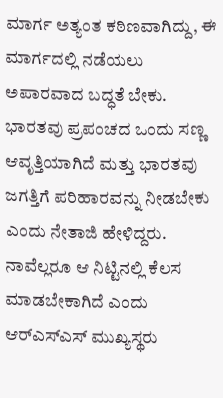ಮಾರ್ಗ ಅತ್ಯಂತ ಕಠಿಣವಾಗಿದ್ದು, ಈ ಮಾರ್ಗದಲ್ಲಿ ನಡೆಯಲು ಅಪಾರವಾದ ಬದ್ಧತೆ ಬೇಕು. ಭಾರತವು ಪ್ರಪಂಚದ ಒಂದು ಸಣ್ಣ ಆವೃತ್ತಿಯಾಗಿದೆ ಮತ್ತು ಭಾರತವು ಜಗತ್ತಿಗೆ ಪರಿಹಾರವನ್ನು ನೀಡಬೇಕು ಎಂದು ನೇತಾಜಿ ಹೇಳಿದ್ದರು. ನಾವೆಲ್ಲರೂ ಆ ನಿಟ್ಟಿನಲ್ಲಿ ಕೆಲಸ ಮಾಡಬೇಕಾಗಿದೆ ಎಂದು ಆರ್‌ಎಸ್‌ಎಸ್ ಮುಖ್ಯಸ್ಥರು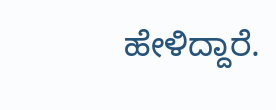ಹೇಳಿದ್ದಾರೆ.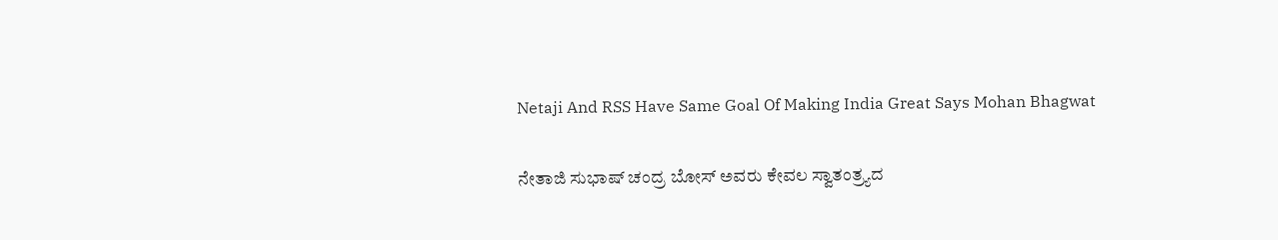Netaji And RSS Have Same Goal Of Making India Great Says Mohan Bhagwat

ನೇತಾಜಿ ಸುಭಾಷ್‌ ಚಂದ್ರ ಬೋಸ್‌ ಅವರು ಕೇವಲ ಸ್ವಾತಂತ್ರ್ಯದ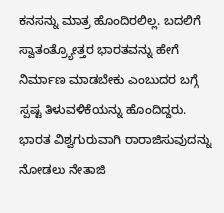ಕನಸನ್ನು ಮಾತ್ರ ಹೊಂದಿರಲಿಲ್ಲ. ಬದಲಿಗೆ ಸ್ವಾತಂತ್ರ್ಯೋತ್ತರ ಭಾರತವನ್ನು ಹೇಗೆ ನಿರ್ಮಾಣ ಮಾಡಬೇಕು ಎಂಬುದರ ಬಗ್ಗೆ ಸ್ಪಷ್ಟ ತಿಳುವಳಿಕೆಯನ್ನು ಹೊಂದಿದ್ದರು. ಭಾರತ ವಿಶ್ವಗುರುವಾಗಿ ರಾರಾಜಿಸುವುದನ್ನು ನೋಡಲು ನೇತಾಜಿ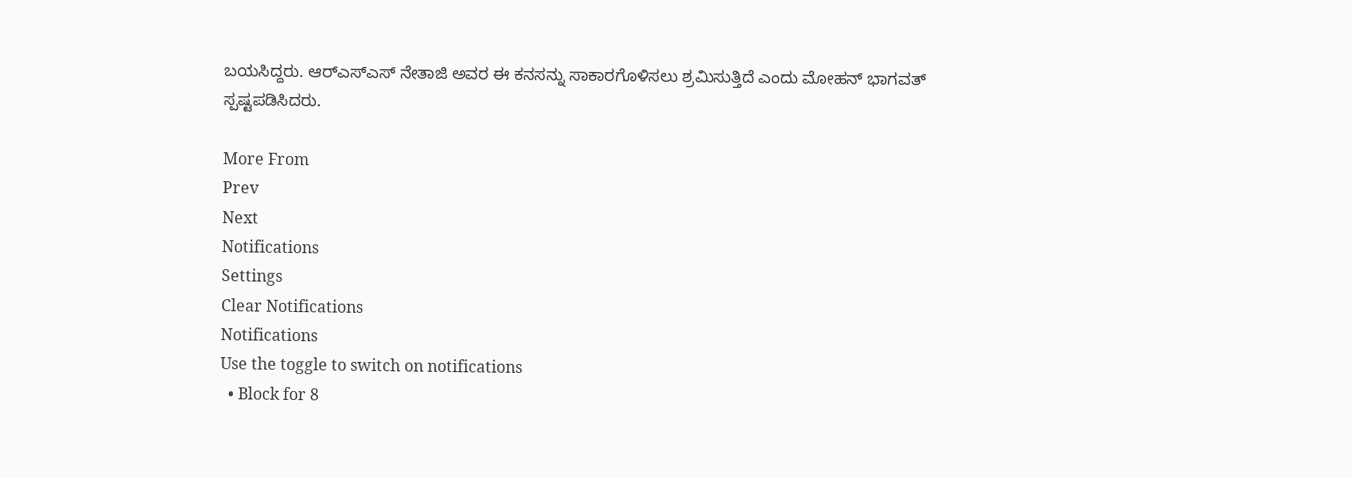ಬಯಸಿದ್ದರು. ಆರ್‌ಎಸ್‌ಎಸ್‌ ನೇತಾಜಿ ಅವರ ಈ ಕನಸನ್ನು ಸಾಕಾರಗೊಳಿಸಲು ಶ್ರಮಿಸುತ್ತಿದೆ ಎಂದು ಮೋಹನ್‌ ಭಾಗವತ್‌ ಸ್ಪಷ್ಟಪಡಿಸಿದರು.

More From
Prev
Next
Notifications
Settings
Clear Notifications
Notifications
Use the toggle to switch on notifications
  • Block for 8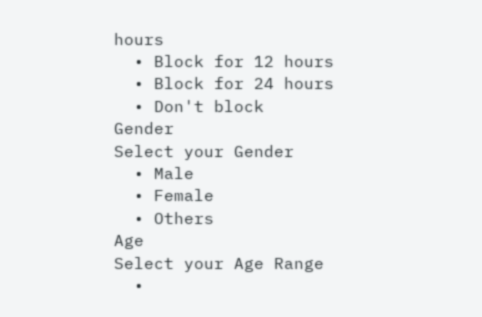hours
  • Block for 12 hours
  • Block for 24 hours
  • Don't block
Gender
Select your Gender
  • Male
  • Female
  • Others
Age
Select your Age Range
  •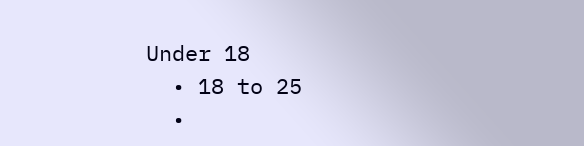Under 18
  • 18 to 25
  •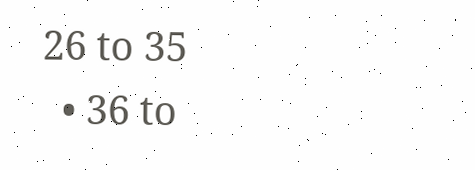26 to 35
  • 36 to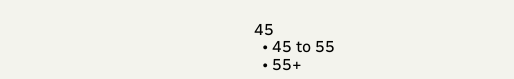45
  • 45 to 55
  • 55+